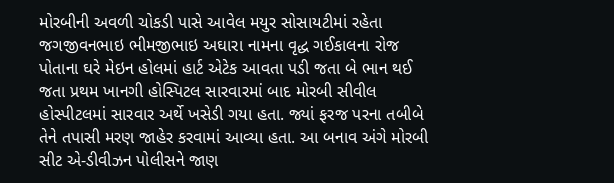મોરબીની અવળી ચોકડી પાસે આવેલ મયુર સોસાયટીમાં રહેતા જગજીવનભાઇ ભીમજીભાઇ અઘારા નામના વૃદ્ધ ગઈકાલના રોજ પોતાના ઘરે મેઇન હોલમાં હાર્ટ એટેક આવતા પડી જતા બે ભાન થઈ જતા પ્રથમ ખાનગી હોસ્પિટલ સારવારમાં બાદ મોરબી સીવીલ હોસ્પીટલમાં સારવાર અર્થે ખસેડી ગયા હતા. જ્યાં ફરજ પરના તબીબે તેને તપાસી મરણ જાહેર કરવામાં આવ્યા હતા. આ બનાવ અંગે મોરબી સીટ એ-ડીવીઝન પોલીસને જાણ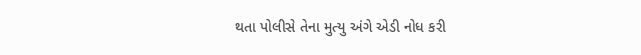થતા પોલીસે તેના મુત્યુ અંગે એડી નોધ કરી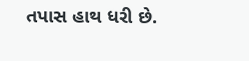તપાસ હાથ ધરી છે.